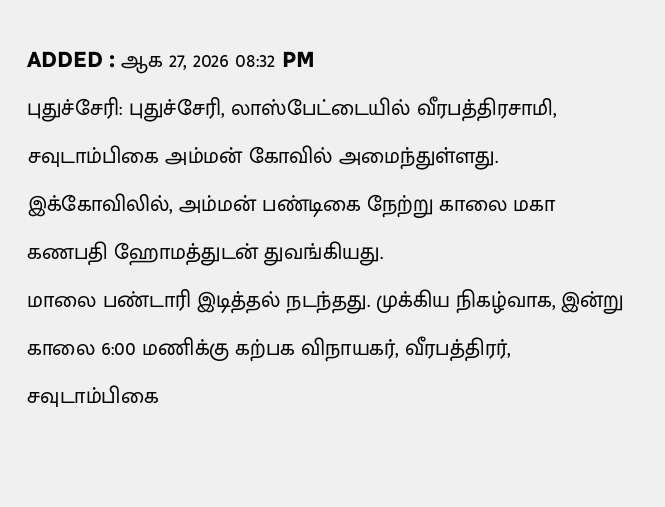ADDED : ஆக 27, 2026 08:32 PM
புதுச்சேரி: புதுச்சேரி, லாஸ்பேட்டையில் வீரபத்திரசாமி, சவுடாம்பிகை அம்மன் கோவில் அமைந்துள்ளது. இக்கோவிலில், அம்மன் பண்டிகை நேற்று காலை மகா கணபதி ஹோமத்துடன் துவங்கியது.
மாலை பண்டாரி இடித்தல் நடந்தது. முக்கிய நிகழ்வாக, இன்று காலை 6:00 மணிக்கு கற்பக விநாயகர், வீரபத்திரர், சவுடாம்பிகை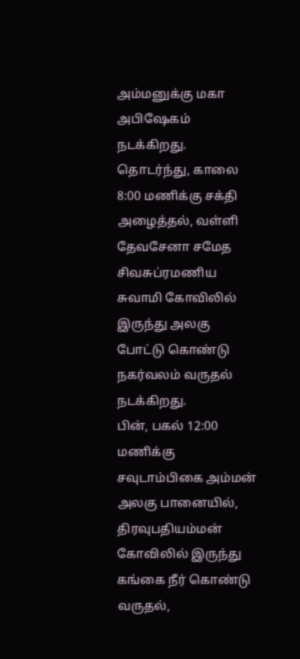அம்மனுக்கு மகா அபிஷேகம் நடக்கிறது.
தொடர்ந்து, காலை 8:00 மணிக்கு சக்தி அழைத்தல், வள்ளி தேவசேனா சமேத சிவசுப்ரமணிய சுவாமி கோவிலில் இருந்து அலகு போட்டு கொண்டு நகர்வலம் வருதல் நடக்கிறது.
பின், பகல் 12:00 மணிக்கு சவுடாம்பிகை அம்மன் அலகு பானையில், திரவுபதியம்மன் கோவிலில் இருந்து கங்கை நீர் கொண்டு வருதல்,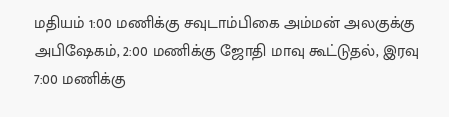மதியம் 1:00 மணிக்கு சவுடாம்பிகை அம்மன் அலகுக்கு அபிஷேகம், 2:00 மணிக்கு ஜோதி மாவு கூட்டுதல், இரவு 7:00 மணிக்கு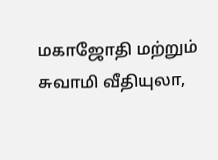மகாஜோதி மற்றும் சுவாமி வீதியுலா,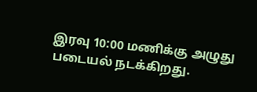இரவு 10:00 மணிக்கு அழுது படையல் நடக்கிறது.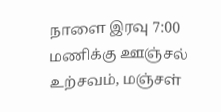நாளை இரவு 7:00 மணிக்கு ஊஞ்சல் உற்சவம், மஞ்சள்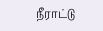நீராட்டு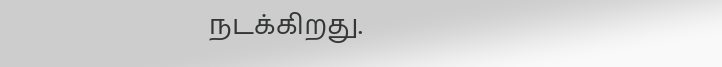நடக்கிறது.